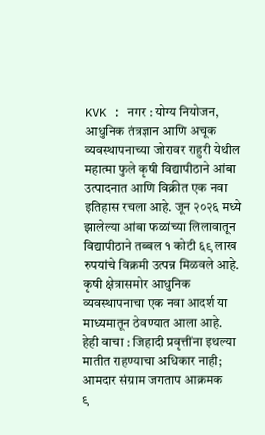KVK : नगर : योग्य नियोजन, आधुनिक तंत्रज्ञान आणि अचूक व्यवस्थापनाच्या जोरावर राहुरी येथील महात्मा फुले कृषी विद्यापीठाने आंबा उत्पादनात आणि विक्रीत एक नवा इतिहास रचला आहे. जून २०२६ मध्ये झालेल्या आंबा फळांच्या लिलावातून विद्यापीठाने तब्बल १ कोटी ६९ लाख रुपयांचे विक्रमी उत्पन्न मिळवले आहे. कृषी क्षेत्रासमोर आधुनिक व्यवस्थापनाचा एक नवा आदर्श या माध्यमातून ठेवण्यात आला आहे.
हेही वाचा : जिहादी प्रवृत्तींना इथल्या मातीत राहण्याचा अधिकार नाही; आमदार संग्राम जगताप आक्रमक
९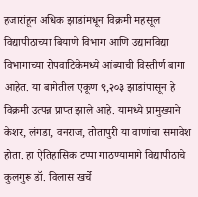हजारांहून अधिक झाडांमधून विक्रमी महसूल
विद्यापीठाच्या बियाणे विभाग आणि उद्यानविद्या विभागाच्या रोपवाटिकेमध्ये आंब्याची विस्तीर्ण बागा आहेत. या बागेतील एकूण ९,२०३ झाडांपासून हे विक्रमी उत्पन्न प्राप्त झाले आहे. यामध्ये प्रामुख्याने केशर, लंगडा, वनराज, तोतापुरी या वाणांचा समावेश होता. हा ऐतिहासिक टप्पा गाठण्यामागे विद्यापीठाचे कुलगुरू डॉ. विलास खर्चे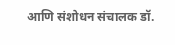आणि संशोधन संचालक डॉ.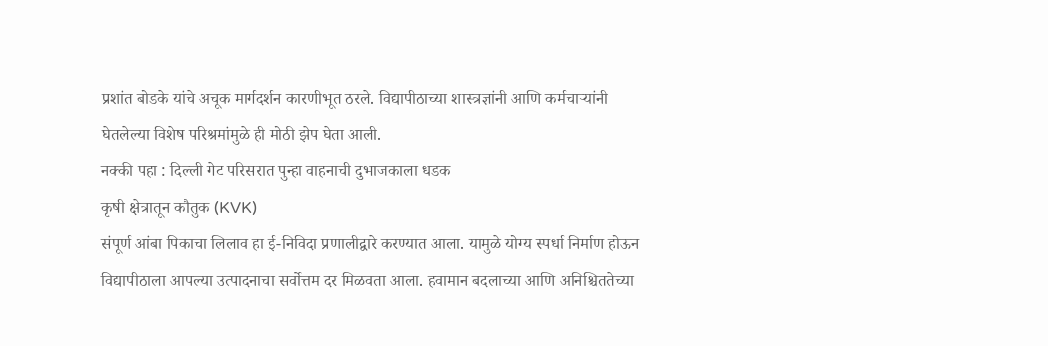प्रशांत बोडके यांचे अचूक मार्गदर्शन कारणीभूत ठरले. विद्यापीठाच्या शास्त्रज्ञांनी आणि कर्मचाऱ्यांनी घेतलेल्या विशेष परिश्रमांमुळे ही मोठी झेप घेता आली.
नक्की पहा : दिल्ली गेट परिसरात पुन्हा वाहनाची दुभाजकाला धडक
कृषी क्षेत्रातून कौतुक (KVK)
संपूर्ण आंबा पिकाचा लिलाव हा ई-निविदा प्रणालीद्वारे करण्यात आला. यामुळे योग्य स्पर्धा निर्माण होऊन विद्यापीठाला आपल्या उत्पादनाचा सर्वोत्तम दर मिळवता आला. हवामान बदलाच्या आणि अनिश्चिततेच्या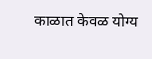काळात केवळ योग्य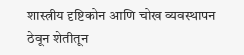शास्त्रीय दृष्टिकोन आणि चोख व्यवस्थापन ठेवून शेतीतून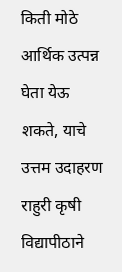किती मोठे आर्थिक उत्पन्न घेता येऊ शकते, याचे उत्तम उदाहरण राहुरी कृषी विद्यापीठाने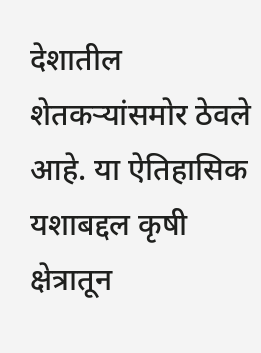देशातील शेतकऱ्यांसमोर ठेवले आहे. या ऐतिहासिक यशाबद्दल कृषी क्षेत्रातून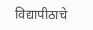विद्यापीठाचे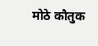मोठे कौतुक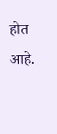होत आहे.